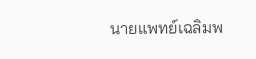นายแพทย์เฉลิมพ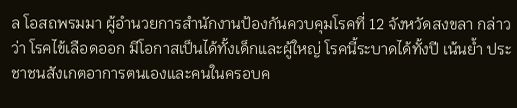ล โอสถพรมมา ผู้อำนวยการสำนักงานป้องกันควบคุมโรคที่ 12 จังหวัดสงขลา กล่าวว่า โรคไข้เลือดออก มีโอกาสเป็นได้ทั้งเด็กและผู้ใหญ่ โรคนี้ระบาดได้ทั้งปี เน้นย้ำ ประชาชนสังเกตอาการตนเองและคนในครอบค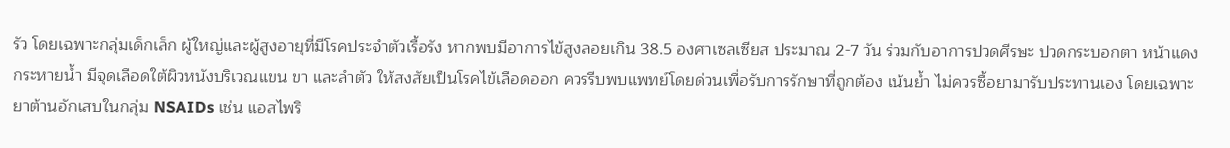รัว โดยเฉพาะกลุ่มเด็กเล็ก ผู้ใหญ่และผู้สูงอายุที่มีโรคประจำตัวเรื้อรัง หากพบมีอาการไข้สูงลอยเกิน 38.5 องศาเซลเซียส ประมาณ 2-7 วัน ร่วมกับอาการปวดศีรษะ ปวดกระบอกตา หน้าแดง กระหายน้ำ มีจุดเลือดใต้ผิวหนังบริเวณแขน ขา และลำตัว ให้สงสัยเป็นโรคไข้เลือดออก ควรรีบพบแพทย์โดยด่วนเพื่อรับการรักษาที่ถูกต้อง เน้นย้ำ ไม่ควรซื้อยามารับประทานเอง โดยเฉพาะยาต้านอักเสบในกลุ่ม NSAIDs เช่น แอสไพริ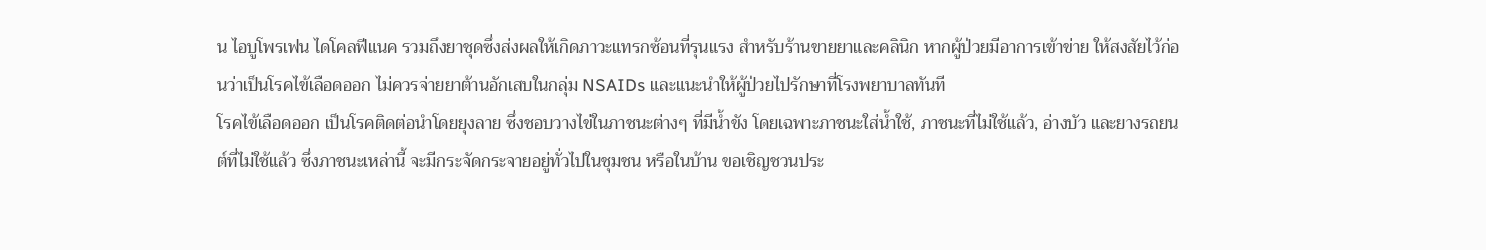น ไอบูโพรเฟน ไดโคลฟีแนค รวมถึงยาชุดซึ่งส่งผลให้เกิดภาวะแทรกซ้อนที่รุนแรง สำหรับร้านขายยาและคลินิก หากผู้ป่วยมีอาการเข้าข่าย ให้สงสัยไว้ก่อนว่าเป็นโรคไข้เลือดออก ไม่ควรจ่ายยาต้านอักเสบในกลุ่ม NSAIDs และแนะนำให้ผู้ป่วยไปรักษาที่โรงพยาบาลทันที
โรคไข้เลือดออก เป็นโรคติดต่อนำโดยยุงลาย ซึ่งชอบวางไข่ในภาชนะต่างๆ ที่มีน้ำขัง โดยเฉพาะภาชนะใส่น้ำใช้, ภาชนะที่ไม่ใช้แล้ว, อ่างบัว และยางรถยนต์ที่ไม่ใช้แล้ว ซึ่งภาชนะเหล่านี้ จะมีกระจัดกระจายอยู่ทั่วไปในชุมชน หรือในบ้าน ขอเชิญชวนประ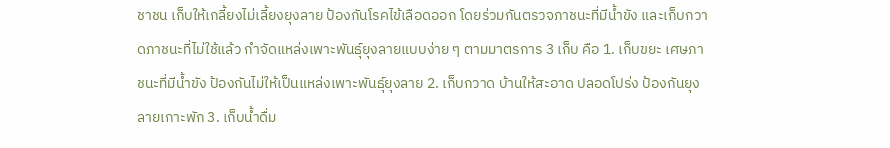ชาชน เก็บให้เกลี้ยงไม่เลี้ยงยุงลาย ป้องกันโรคไข้เลือดออก โดยร่วมกันตรวจภาชนะที่มีน้ำขัง และเก็บกวาดภาชนะที่ไม่ใช้แล้ว กำจัดแหล่งเพาะพันธุ์ยุงลายแบบง่าย ๆ ตามมาตรการ 3 เก็บ คือ 1. เก็บขยะ เศษภาชนะที่มีน้ำขัง ป้องกันไม่ให้เป็นแหล่งเพาะพันธุ์ยุงลาย 2. เก็บกวาด บ้านให้สะอาด ปลอดโปร่ง ป้องกันยุงลายเกาะพัก 3. เก็บน้ำดื่ม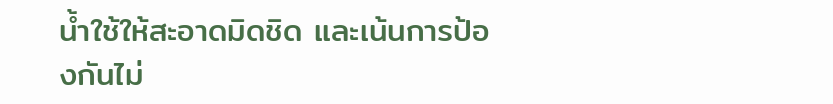น้ำใช้ให้สะอาดมิดชิด และเน้นการป้องกันไม่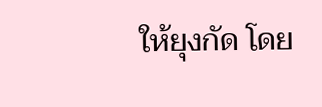ให้ยุงกัด โดย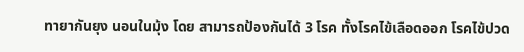ทายากันยุง นอนในมุ้ง โดย สามารถป้องกันได้ 3 โรค ทั้งโรคไข้เลือดออก โรคไข้ปวด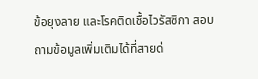ข้อยุงลาย และโรคติดเชื้อไวรัสซิกา สอบถามข้อมูลเพิ่มเติมได้ที่สายด่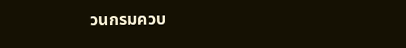วนกรมควบ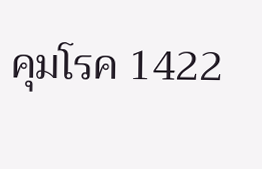คุมโรค 1422